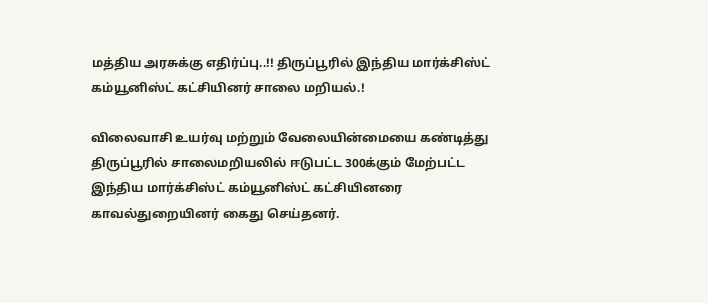மத்திய அரசுக்கு எதிர்ப்பு..!! திருப்பூரில் இந்திய மார்க்சிஸ்ட் கம்யூனிஸ்ட் கட்சியினர் சாலை மறியல்.!

விலைவாசி உயர்வு மற்றும் வேலையின்மையை கண்டித்து திருப்பூரில் சாலைமறியலில் ஈடுபட்ட 300க்கும் மேற்பட்ட இந்திய மார்க்சிஸ்ட் கம்யூனிஸ்ட் கட்சியினரை காவல்துறையினர் கைது செய்தனர்.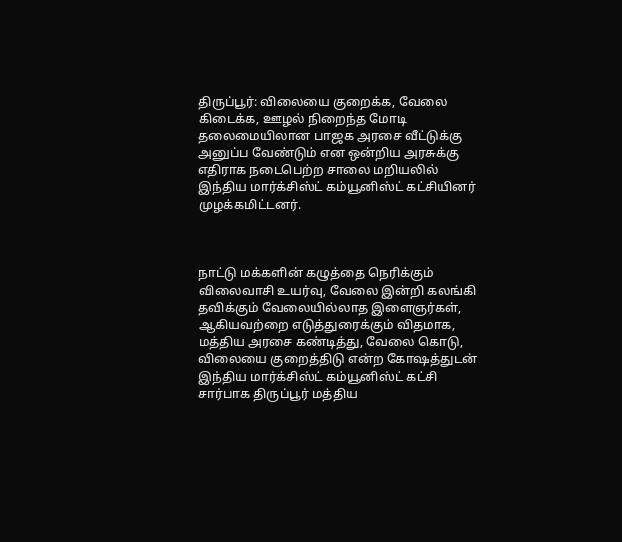திருப்பூர்: விலையை குறைக்க, வேலை கிடைக்க, ஊழல் நிறைந்த மோடி தலைமையிலான பாஜக அரசை வீட்டுக்கு அனுப்ப வேண்டும் என ஒன்றிய அரசுக்கு எதிராக நடைபெற்ற சாலை மறியலில் இந்திய மார்க்சிஸ்ட் கம்யூனிஸ்ட் கட்சியினர் முழக்கமிட்டனர்.



நாட்டு மக்களின் கழுத்தை நெரிக்கும் விலைவாசி உயர்வு, வேலை இன்றி கலங்கி தவிக்கும் வேலையில்லாத இளைஞர்கள், ஆகியவற்றை எடுத்துரைக்கும் விதமாக, மத்திய அரசை கண்டித்து, வேலை கொடு, விலையை குறைத்திடு என்ற கோஷத்துடன் இந்திய மார்க்சிஸ்ட் கம்யூனிஸ்ட் கட்சி சார்பாக திருப்பூர் மத்திய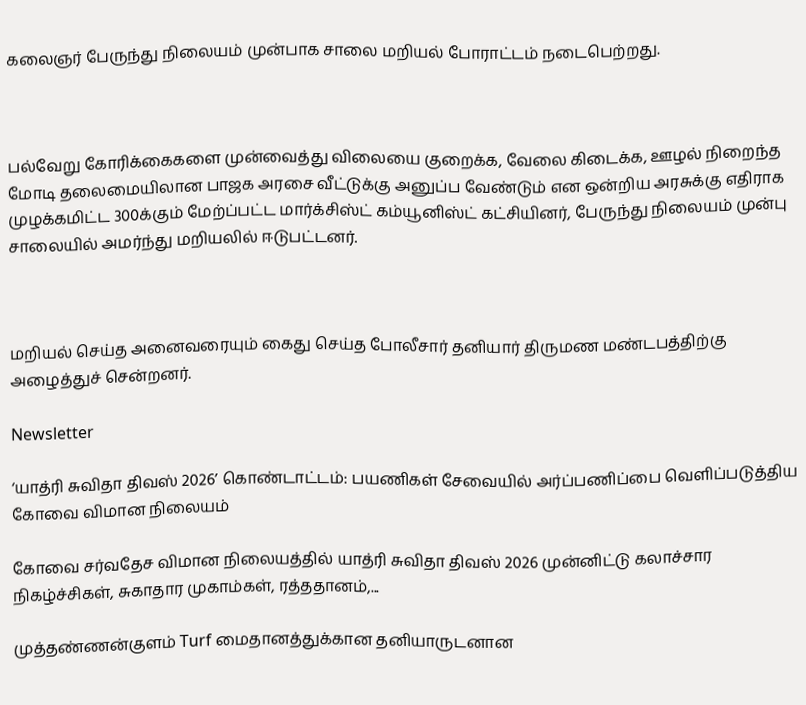கலைஞர் பேருந்து நிலையம் முன்பாக சாலை மறியல் போராட்டம் நடைபெற்றது.



பல்வேறு கோரிக்கைகளை முன்வைத்து விலையை குறைக்க, வேலை கிடைக்க, ஊழல் நிறைந்த மோடி தலைமையிலான பாஜக அரசை வீட்டுக்கு அனுப்ப வேண்டும் என ஒன்றிய அரசுக்கு எதிராக முழக்கமிட்ட 300க்கும் மேற்ப்பட்ட மார்க்சிஸ்ட் கம்யூனிஸ்ட் கட்சியினர், பேருந்து நிலையம் முன்பு சாலையில் அமர்ந்து மறியலில் ஈடுபட்டனர்.



மறியல் செய்த அனைவரையும் கைது செய்த போலீசார் தனியார் திருமண மண்டபத்திற்கு அழைத்துச் சென்றனர்.

Newsletter

‘யாத்ரி சுவிதா திவஸ் 2026’ கொண்டாட்டம்: பயணிகள் சேவையில் அர்ப்பணிப்பை வெளிப்படுத்திய கோவை விமான நிலையம்

கோவை சர்வதேச விமான நிலையத்தில் யாத்ரி சுவிதா திவஸ் 2026 முன்னிட்டு கலாச்சார நிகழ்ச்சிகள், சுகாதார முகாம்கள், ரத்ததானம்,...

முத்தண்ணன்குளம் Turf மைதானத்துக்கான தனியாருடனான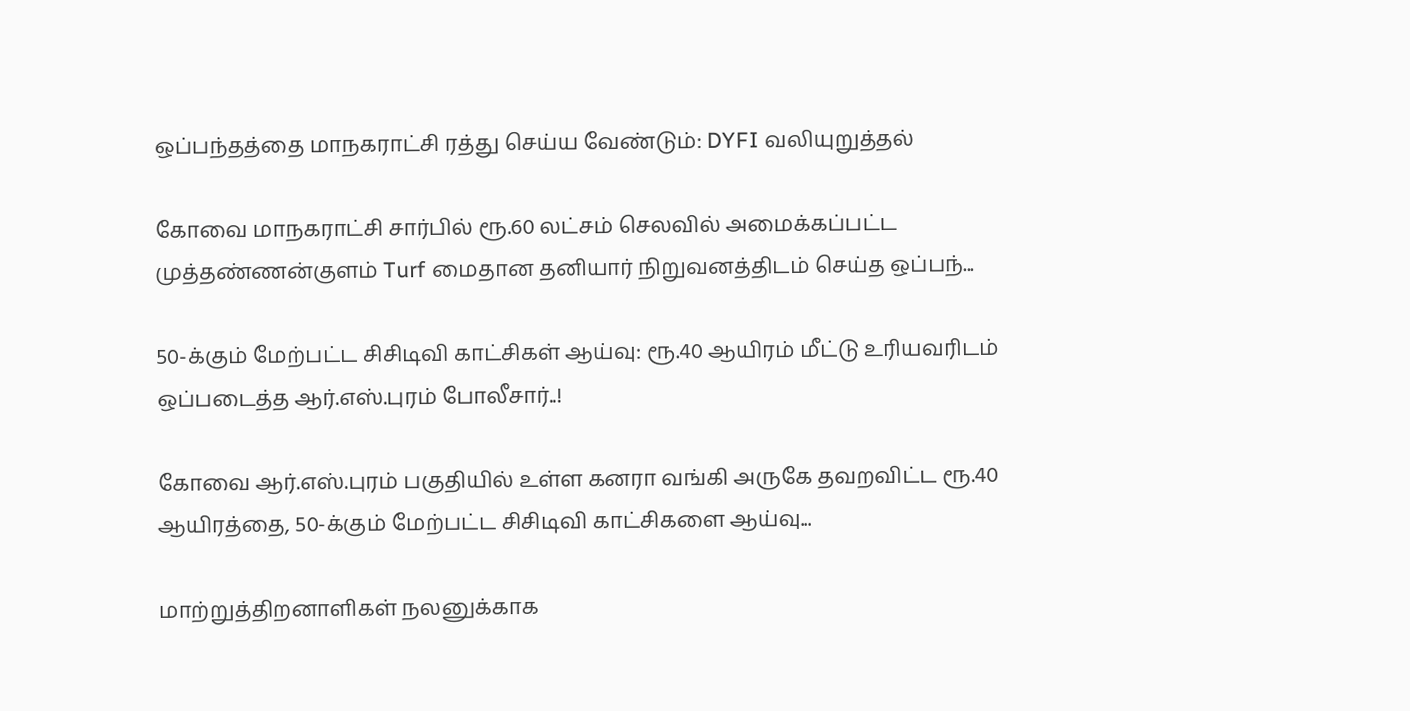ஒப்பந்தத்தை மாநகராட்சி ரத்து செய்ய வேண்டும்: DYFI வலியுறுத்தல்

கோவை மாநகராட்சி சார்பில் ரூ.60 லட்சம் செலவில் அமைக்கப்பட்ட முத்தண்ணன்குளம் Turf மைதான தனியார் நிறுவனத்திடம் செய்த ஒப்பந்...

50-க்கும் மேற்பட்ட சிசிடிவி காட்சிகள் ஆய்வு: ரூ.40 ஆயிரம் மீட்டு உரியவரிடம் ஒப்படைத்த ஆர்.எஸ்.புரம் போலீசார்..!

கோவை ஆர்.எஸ்.புரம் பகுதியில் உள்ள கனரா வங்கி அருகே தவறவிட்ட ரூ.40 ஆயிரத்தை, 50-க்கும் மேற்பட்ட சிசிடிவி காட்சிகளை ஆய்வு...

மாற்றுத்திறனாளிகள் நலனுக்காக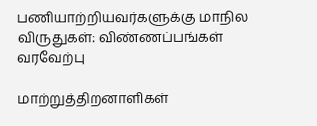பணியாற்றியவர்களுக்கு மாநில விருதுகள்: விண்ணப்பங்கள் வரவேற்பு

மாற்றுத்திறனாளிகள்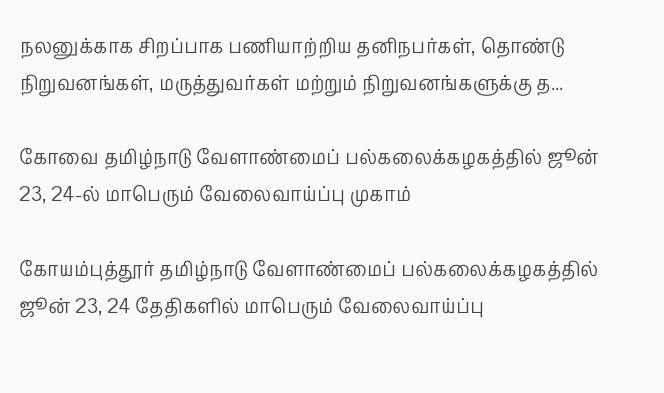நலனுக்காக சிறப்பாக பணியாற்றிய தனிநபர்கள், தொண்டு நிறுவனங்கள், மருத்துவர்கள் மற்றும் நிறுவனங்களுக்கு த...

கோவை தமிழ்நாடு வேளாண்மைப் பல்கலைக்கழகத்தில் ஜூன் 23, 24-ல் மாபெரும் வேலைவாய்ப்பு முகாம்

கோயம்புத்தூர் தமிழ்நாடு வேளாண்மைப் பல்கலைக்கழகத்தில் ஜூன் 23, 24 தேதிகளில் மாபெரும் வேலைவாய்ப்பு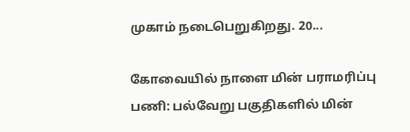முகாம் நடைபெறுகிறது. 20...

கோவையில் நாளை மின் பராமரிப்பு பணி: பல்வேறு பகுதிகளில் மின்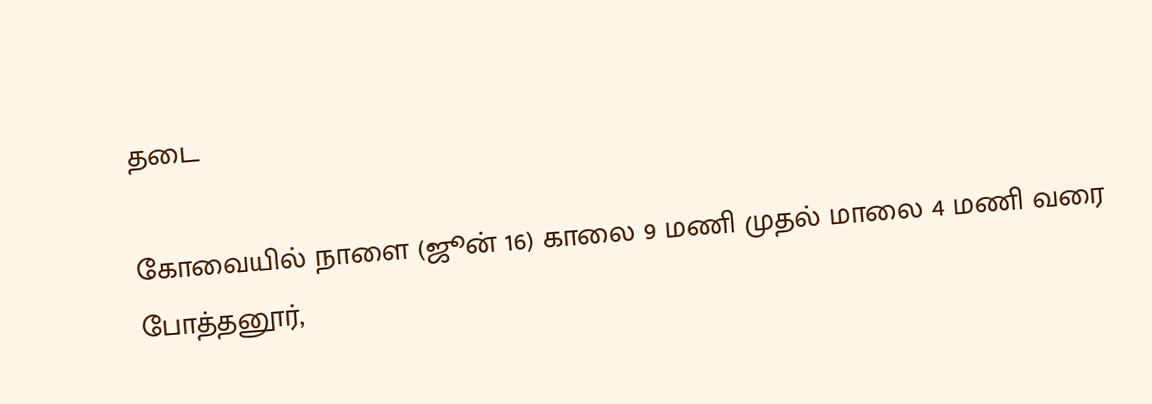தடை

கோவையில் நாளை (ஜூன் 16) காலை 9 மணி முதல் மாலை 4 மணி வரை போத்தனூர்,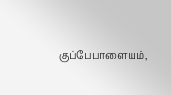குப்பேபாளையம்,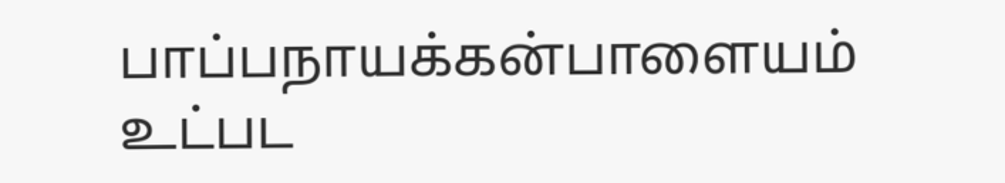பாப்பநாயக்கன்பாளையம் உட்பட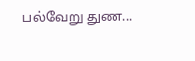பல்வேறு துண...